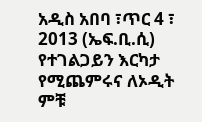አዲስ አበባ ፣ጥር 4 ፣ 2013 (ኤፍ.ቢ.ሲ) የተገልጋይን እርካታ የሚጨምሩና ለኦዲት ምቹ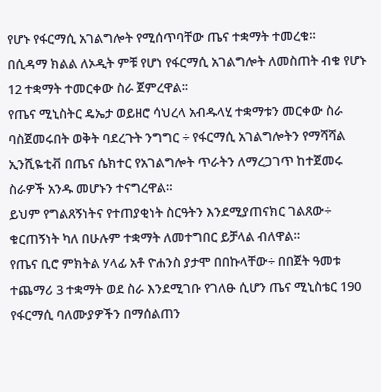የሆኑ የፋርማሲ አገልግሎት የሚሰጥባቸው ጤና ተቋማት ተመረቁ።
በሲዳማ ክልል ለኦዲት ምቹ የሆነ የፋርማሲ አገልግሎት ለመስጠት ብቁ የሆኑ 12 ተቋማት ተመርቀው ስራ ጀምረዋል፡፡
የጤና ሚኒስትር ዴኤታ ወይዘሮ ሳህረላ አብዱላሂ ተቋማቱን መርቀው ስራ ባስጀመሩበት ወቅት ባደረጉት ንግግር ÷ የፋርማሲ አገልግሎትን የማሻሻል ኢንሺዬቲቭ በጤና ሴክተር የአገልግሎት ጥራትን ለማረጋገጥ ከተጀመሩ ስራዎች አንዱ መሆኑን ተናግረዋል።
ይህም የግልጸኝነትና የተጠያቂነት ስርዓትን እንደሚያጠናክር ገልጸው÷ ቁርጠኝነት ካለ በሁሉም ተቋማት ለመተግበር ይቻላል ብለዋል።
የጤና ቢሮ ምክትል ሃላፊ አቶ ዮሐንስ ያታሞ በበኩላቸው÷ በበጀት ዓመቱ ተጨማሪ 3 ተቋማት ወደ ስራ እንደሚገቡ የገለፁ ሲሆን ጤና ሚኒስቴር 190 የፋርማሲ ባለሙያዎችን በማሰልጠን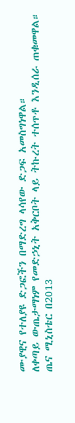ሙያዊና የተለያዩ ድጋፎችን በማድረግ ላሳየው ድጋፍ አመስግነዋል።
ለቀጣይ ውጤታማነም የመድኃኒት አቅርቦት ላይ ትኩረት ተሰጥቶ እንዲሰራ ጠቁመዋል።
ጤና ሚኒስቴር በ2013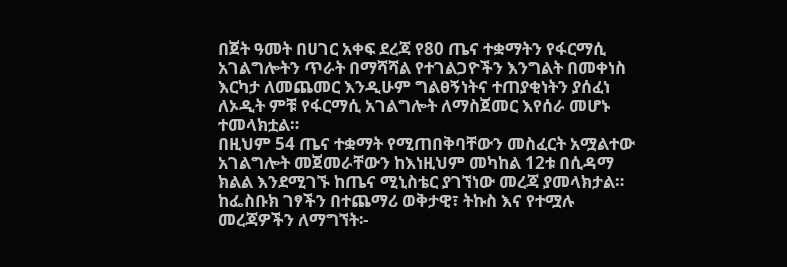በጀት ዓመት በሀገር አቀፍ ደረጃ የ80 ጤና ተቋማትን የፋርማሲ አገልግሎትን ጥራት በማሻሻል የተገልጋዮችን እንግልት በመቀነስ እርካታ ለመጨመር እንዲሁም ግልፀኝነትና ተጠያቂነትን ያሰፈነ ለኦዲት ምቹ የፋርማሲ አገልግሎት ለማስጀመር እየሰራ መሆኑ ተመላክቷል።
በዚህም 54 ጤና ተቋማት የሚጠበቅባቸውን መስፈርት አሟልተው አገልግሎት መጀመራቸውን ከእነዚህም መካከል 12ቱ በሲዳማ ክልል እንደሚገኙ ከጤና ሚኒስቴር ያገኘነው መረጃ ያመላክታል።
ከፌስቡክ ገፃችን በተጨማሪ ወቅታዊ፣ ትኩስ እና የተሟሉ መረጃዎችን ለማግኘት፡-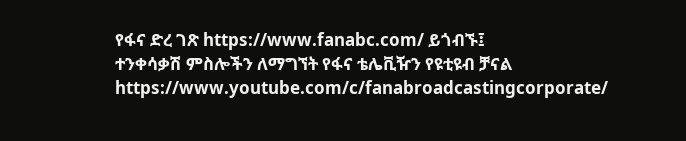የፋና ድረ ገጽ https://www.fanabc.com/ ይጎብኙ፤
ተንቀሳቃሽ ምስሎችን ለማግኘት የፋና ቴሌቪዥን የዩቲዩብ ቻናል https://www.youtube.com/c/fanabroadcastingcorporate/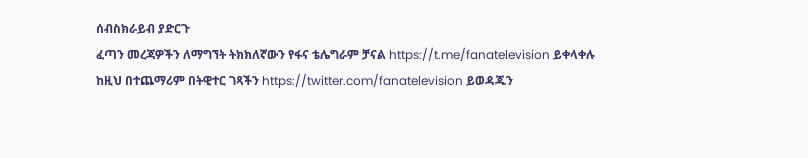ሰብስክራይብ ያድርጉ
ፈጣን መረጃዎችን ለማግኘት ትክክለኛውን የፋና ቴሌግራም ቻናል https://t.me/fanatelevision ይቀላቀሉ
ከዚህ በተጨማሪም በትዊተር ገጻችን https://twitter.com/fanatelevision ይወዳጁን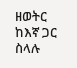ዘወትር ከእኛ ጋር ስላሉ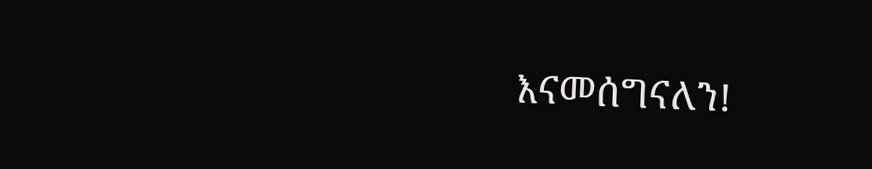እናመሰግናለን!